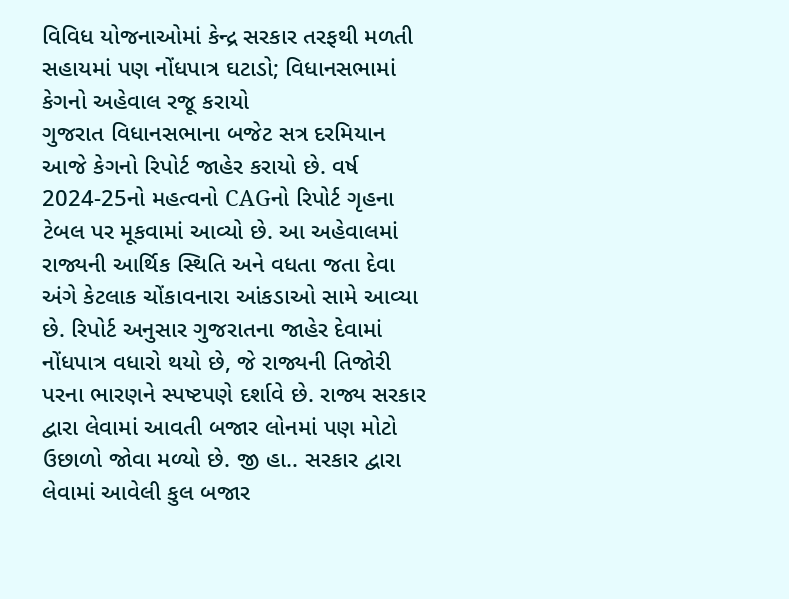વિવિધ યોજનાઓમાં કેન્દ્ર સરકાર તરફથી મળતી સહાયમાં પણ નોંધપાત્ર ઘટાડો; વિધાનસભામાં કેગનો અહેવાલ રજૂ કરાયો
ગુજરાત વિધાનસભાના બજેટ સત્ર દરમિયાન આજે કેગનો રિપોર્ટ જાહેર કરાયો છે. વર્ષ 2024-25નો મહત્વનો CAGનો રિપોર્ટ ગૃહના ટેબલ પર મૂકવામાં આવ્યો છે. આ અહેવાલમાં રાજ્યની આર્થિક સ્થિતિ અને વધતા જતા દેવા અંગે કેટલાક ચોંકાવનારા આંકડાઓ સામે આવ્યા છે. રિપોર્ટ અનુસાર ગુજરાતના જાહેર દેવામાં નોંધપાત્ર વધારો થયો છે, જે રાજ્યની તિજોરી પરના ભારણને સ્પષ્ટપણે દર્શાવે છે. રાજ્ય સરકાર દ્વારા લેવામાં આવતી બજાર લોનમાં પણ મોટો ઉછાળો જોવા મળ્યો છે. જી હા.. સરકાર દ્વારા લેવામાં આવેલી કુલ બજાર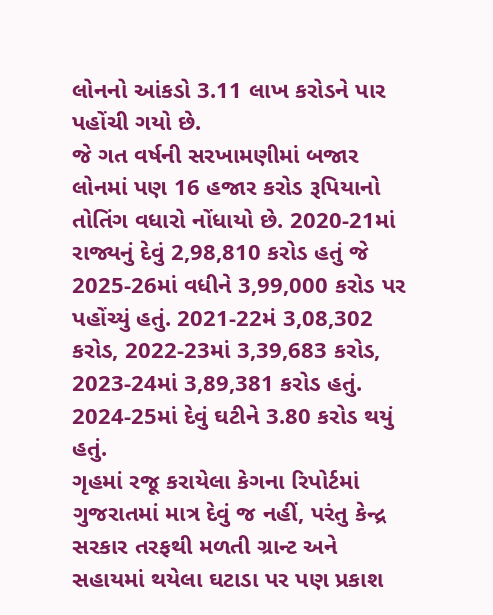લોનનો આંકડો 3.11 લાખ કરોડને પાર પહોંચી ગયો છે.
જે ગત વર્ષની સરખામણીમાં બજાર લોનમાં પણ 16 હજાર કરોડ રૂપિયાનો તોતિંગ વધારો નોંધાયો છે. 2020-21માં રાજ્યનું દેવું 2,98,810 કરોડ હતું જે 2025-26માં વધીને 3,99,000 કરોડ પર પહોંચ્યું હતું. 2021-22મં 3,08,302 કરોડ, 2022-23માં 3,39,683 કરોડ, 2023-24માં 3,89,381 કરોડ હતું. 2024-25માં દેવું ઘટીને 3.80 કરોડ થયું હતું.
ગૃહમાં રજૂ કરાયેલા કેગના રિપોર્ટમાં ગુજરાતમાં માત્ર દેવું જ નહીં, પરંતુ કેન્દ્ર સરકાર તરફથી મળતી ગ્રાન્ટ અને સહાયમાં થયેલા ઘટાડા પર પણ પ્રકાશ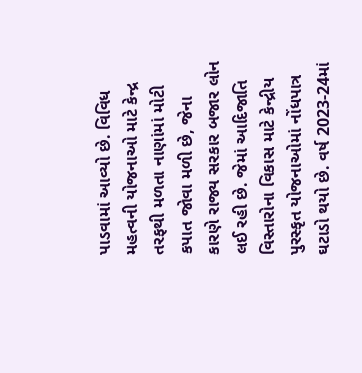પાડવામાં આવ્યો છે. વિવિધ મહત્વની યોજનાઓ માટે કેન્દ્ર તરફથી મળતા નાણાંમાં મોટી કપાત જોવા મળી છે, જેના કારણે રાજ્ય સરકાર બજાર લોન લઈ રહી છે. જેમાં આદિજાતિ વિસ્તારોના વિકાસ માટે કેન્દ્રીય પુરસ્કૃત યોજનાઓમાં નોંધપાત્ર ઘટાડો થયો છે. વર્ષ 2023-24માં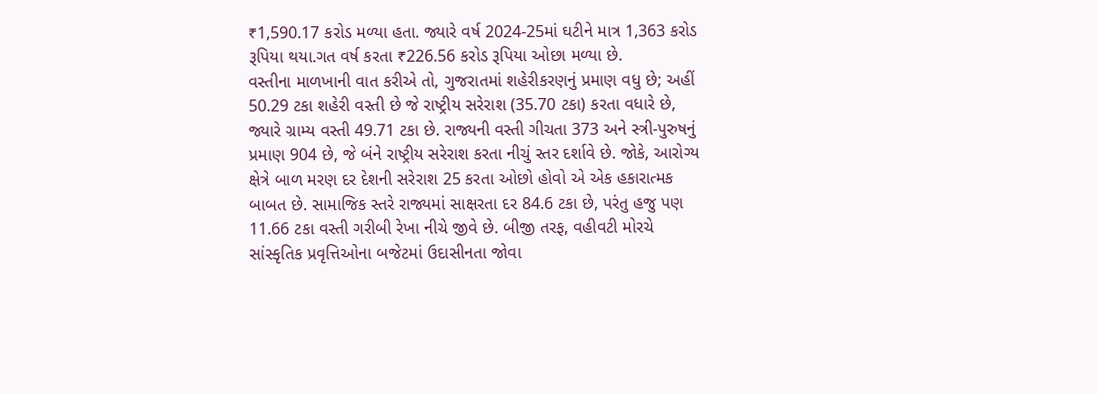₹1,590.17 કરોડ મળ્યા હતા. જ્યારે વર્ષ 2024-25માં ઘટીને માત્ર 1,363 કરોડ રૂપિયા થયા.ગત વર્ષ કરતા ₹226.56 કરોડ રૂપિયા ઓછા મળ્યા છે.
વસ્તીના માળખાની વાત કરીએ તો, ગુજરાતમાં શહેરીકરણનું પ્રમાણ વધુ છે; અહીં 50.29 ટકા શહેરી વસ્તી છે જે રાષ્ટ્રીય સરેરાશ (35.70 ટકા) કરતા વધારે છે, જ્યારે ગ્રામ્ય વસ્તી 49.71 ટકા છે. રાજ્યની વસ્તી ગીચતા 373 અને સ્ત્રી-પુરુષનું પ્રમાણ 904 છે, જે બંને રાષ્ટ્રીય સરેરાશ કરતા નીચું સ્તર દર્શાવે છે. જોકે, આરોગ્ય ક્ષેત્રે બાળ મરણ દર દેશની સરેરાશ 25 કરતા ઓછો હોવો એ એક હકારાત્મક બાબત છે. સામાજિક સ્તરે રાજ્યમાં સાક્ષરતા દર 84.6 ટકા છે, પરંતુ હજુ પણ 11.66 ટકા વસ્તી ગરીબી રેખા નીચે જીવે છે. બીજી તરફ, વહીવટી મોરચે સાંસ્કૃતિક પ્રવૃત્તિઓના બજેટમાં ઉદાસીનતા જોવા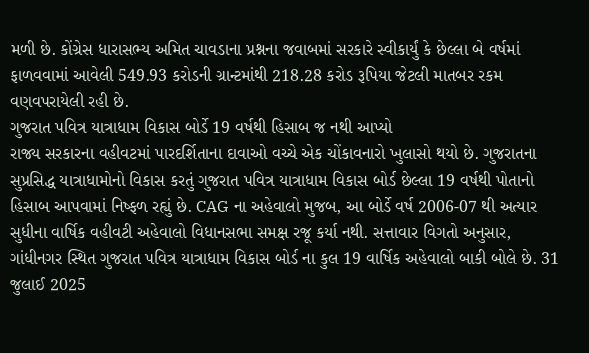મળી છે. કોંગ્રેસ ધારાસભ્ય અમિત ચાવડાના પ્રશ્નના જવાબમાં સરકારે સ્વીકાર્યું કે છેલ્લા બે વર્ષમાં ફાળવવામાં આવેલી 549.93 કરોડની ગ્રાન્ટમાંથી 218.28 કરોડ રૂપિયા જેટલી માતબર રકમ વણવપરાયેલી રહી છે.
ગુજરાત પવિત્ર યાત્રાધામ વિકાસ બોર્ડે 19 વર્ષથી હિસાબ જ નથી આપ્યો
રાજ્ય સરકારના વહીવટમાં પારદર્શિતાના દાવાઓ વચ્ચે એક ચોંકાવનારો ખુલાસો થયો છે. ગુજરાતના સુપ્રસિદ્ધ યાત્રાધામોનો વિકાસ કરતું ગુજરાત પવિત્ર યાત્રાધામ વિકાસ બોર્ડ છેલ્લા 19 વર્ષથી પોતાનો હિસાબ આપવામાં નિષ્ફળ રહ્યું છે. CAG ના અહેવાલો મુજબ, આ બોર્ડે વર્ષ 2006-07 થી અત્યાર સુધીના વાર્ષિક વહીવટી અહેવાલો વિધાનસભા સમક્ષ રજૂ કર્યા નથી. સત્તાવાર વિગતો અનુસાર, ગાંધીનગર સ્થિત ગુજરાત પવિત્ર યાત્રાધામ વિકાસ બોર્ડ ના કુલ 19 વાર્ષિક અહેવાલો બાકી બોલે છે. 31 જુલાઈ 2025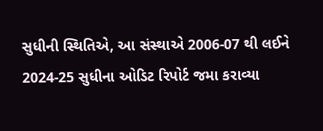સુધીની સ્થિતિએ, આ સંસ્થાએ 2006-07 થી લઈને 2024-25 સુધીના ઓડિટ રિપોર્ટ જમા કરાવ્યા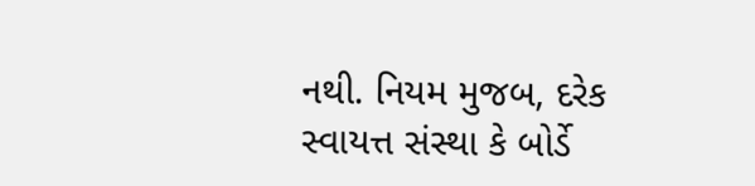નથી. નિયમ મુજબ, દરેક સ્વાયત્ત સંસ્થા કે બોર્ડે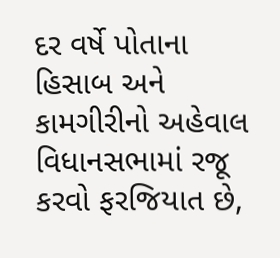દર વર્ષે પોતાના હિસાબ અને કામગીરીનો અહેવાલ વિધાનસભામાં રજૂ કરવો ફરજિયાત છે,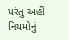પરંતુ અહીં નિયમોનું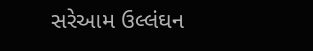સરેઆમ ઉલ્લંઘન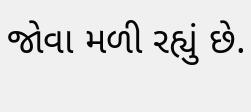જોવા મળી રહ્યું છે.